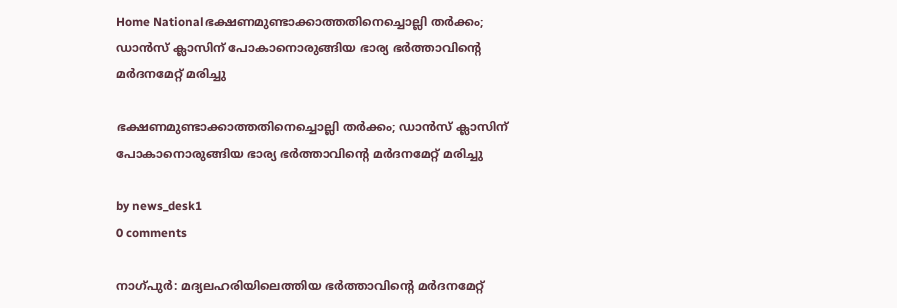Home Nationalഭക്ഷണമുണ്ടാക്കാത്തതിനെച്ചൊല്ലി തർക്കം; ഡാൻസ് ക്ലാസിന് പോകാനൊരുങ്ങിയ ഭാര്യ ഭർത്താവിന്റെ മർദനമേറ്റ് മരിച്ചു

ഭക്ഷണമുണ്ടാക്കാത്തതിനെച്ചൊല്ലി തർക്കം; ഡാൻസ് ക്ലാസിന് പോകാനൊരുങ്ങിയ ഭാര്യ ഭർത്താവിന്റെ മർദനമേറ്റ് മരിച്ചു

by news_desk1
0 comments

നാഗ്പുർ: മദ്യലഹരിയിലെത്തിയ ഭർത്താവിന്റെ മർദനമേറ്റ്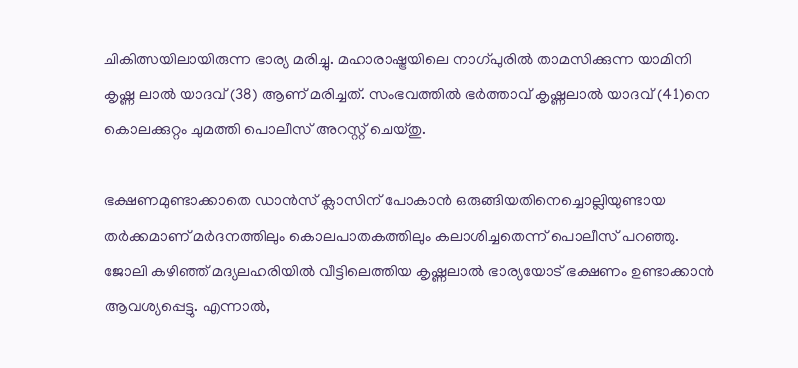ചികിത്സയിലായിരുന്ന ഭാര്യ മരിച്ചു. മഹാരാഷ്ട്രയിലെ നാഗ്പുരിൽ താമസിക്കുന്ന യാമിനി കൃഷ്ണ ലാൽ യാദവ് (38) ആണ് മരിച്ചത്. സംഭവത്തിൽ ഭർത്താവ് കൃഷ്ണലാൽ യാദവ് (41)നെ കൊലക്കുറ്റം ചുമത്തി പൊലീസ് അറസ്റ്റ് ചെയ്തു.

ഭക്ഷണമുണ്ടാക്കാതെ ഡാൻസ് ക്ലാസിന് പോകാൻ ഒരുങ്ങിയതിനെച്ചൊല്ലിയുണ്ടായ തർക്കമാണ് മർദനത്തിലും കൊലപാതകത്തിലും കലാശിച്ചതെന്ന് പൊലീസ് പറഞ്ഞു. ജോലി കഴിഞ്ഞ് മദ്യലഹരിയിൽ വീട്ടിലെത്തിയ കൃഷ്ണലാൽ ഭാര്യയോട് ഭക്ഷണം ഉണ്ടാക്കാൻ ആവശ്യപ്പെട്ടു. എന്നാൽ,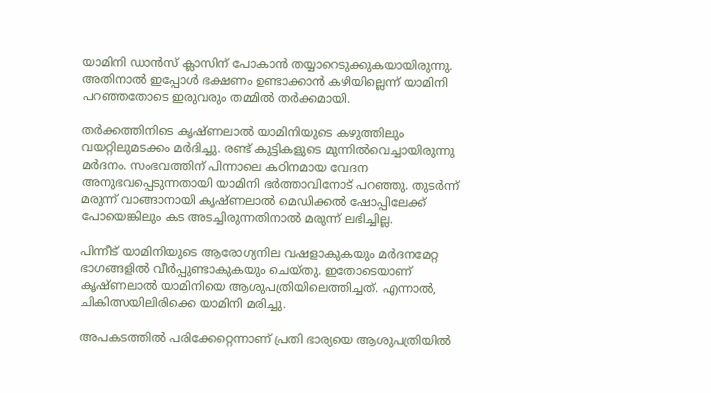യാമിനി ഡാൻസ് ക്ലാസിന് പോകാൻ തയ്യാറെടുക്കുകയായിരുന്നു. അതിനാൽ ഇപ്പോൾ ഭക്ഷണം ഉണ്ടാക്കാൻ കഴിയില്ലെന്ന് യാമിനി പറഞ്ഞതോടെ ഇരുവരും തമ്മിൽ തർക്കമായി.

തർക്കത്തിനിടെ കൃഷ്ണലാൽ യാമിനിയുടെ കഴുത്തിലും വയറ്റിലുമടക്കം മർദിച്ചു. രണ്ട് കുട്ടികളുടെ മുന്നിൽവെച്ചായിരുന്നു മർദനം. സംഭവത്തിന് പിന്നാലെ കഠിനമായ വേദന അനുഭവപ്പെടുന്നതായി യാമിനി ഭർത്താവിനോട് പറഞ്ഞു. തുടർന്ന് മരുന്ന് വാങ്ങാനായി കൃഷ്ണലാൽ മെഡിക്കൽ ഷോപ്പിലേക്ക് പോയെങ്കിലും കട അടച്ചിരുന്നതിനാൽ മരുന്ന് ലഭിച്ചില്ല.

പിന്നീട് യാമിനിയുടെ ആരോഗ്യനില വഷളാകുകയും മർദനമേറ്റ ഭാഗങ്ങളിൽ വീർപ്പുണ്ടാകുകയും ചെയ്തു. ഇതോടെയാണ് കൃഷ്ണലാൽ യാമിനിയെ ആശുപത്രിയിലെത്തിച്ചത്. എന്നാൽ, ചികിത്സയിലിരിക്കെ യാമിനി മരിച്ചു.

അപകടത്തിൽ പരിക്കേറ്റെന്നാണ് പ്രതി ഭാര്യയെ ആശുപത്രിയിൽ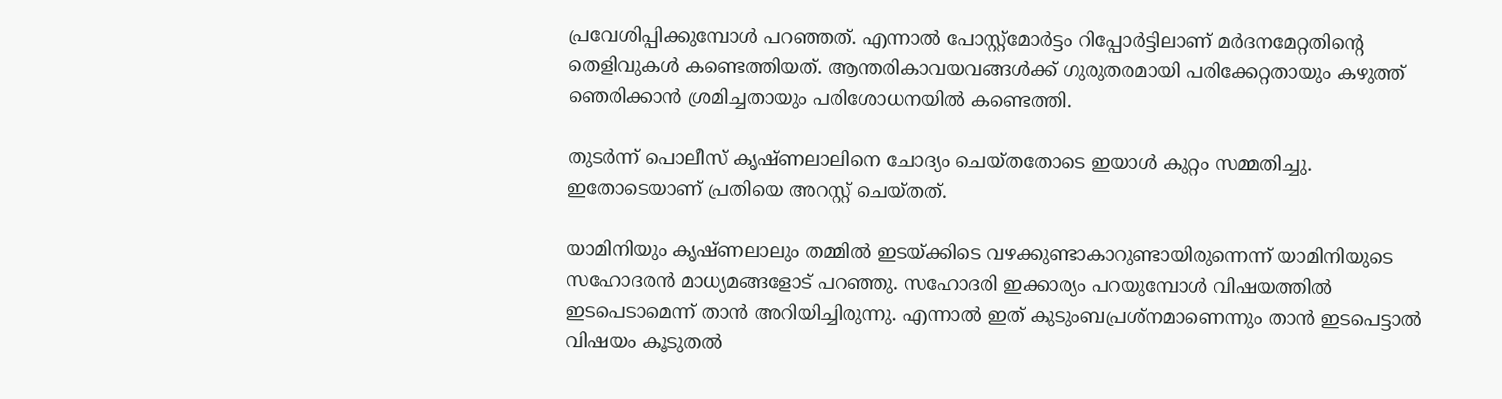പ്രവേശിപ്പിക്കുമ്പോൾ പറഞ്ഞത്. എന്നാൽ പോസ്റ്റ്മോർട്ടം റിപ്പോർട്ടിലാണ് മർദനമേറ്റതിന്റെ തെളിവുകൾ കണ്ടെത്തിയത്. ആന്തരികാവയവങ്ങൾക്ക് ഗുരുതരമായി പരിക്കേറ്റതായും കഴുത്ത് ഞെരിക്കാൻ ശ്രമിച്ചതായും പരിശോധനയിൽ കണ്ടെത്തി.

തുടർന്ന് പൊലീസ് കൃഷ്ണലാലിനെ ചോദ്യം ചെയ്തതോടെ ഇയാൾ കുറ്റം സമ്മതിച്ചു. ഇതോടെയാണ് പ്രതിയെ അറസ്റ്റ് ചെയ്തത്.

യാമിനിയും കൃഷ്ണലാലും തമ്മിൽ ഇടയ്ക്കിടെ വഴക്കുണ്ടാകാറുണ്ടായിരുന്നെന്ന് യാമിനിയുടെ സഹോദരൻ മാധ്യമങ്ങളോട് പറഞ്ഞു. സഹോദരി ഇക്കാര്യം പറയുമ്പോൾ വിഷയത്തിൽ ഇടപെടാമെന്ന് താൻ അറിയിച്ചിരുന്നു. എന്നാൽ ഇത് കുടുംബപ്രശ്നമാണെന്നും താൻ ഇടപെട്ടാൽ വിഷയം കൂടുതൽ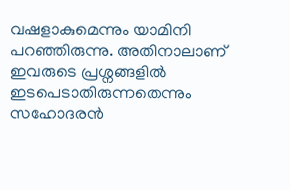വഷളാകുമെന്നും യാമിനി പറഞ്ഞിരുന്നു. അതിനാലാണ് ഇവരുടെ പ്രശ്നങ്ങളിൽ ഇടപെടാതിരുന്നതെന്നും സഹോദരൻ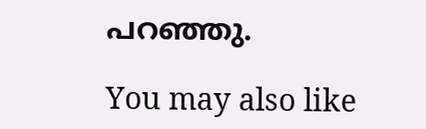പറഞ്ഞു.

You may also like